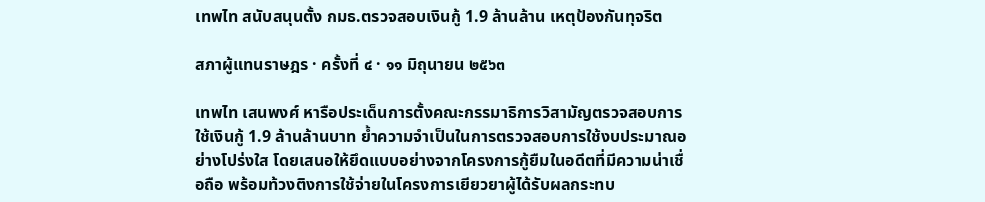เทพไท สนับสนุนตั้ง กมธ.ตรวจสอบเงินกู้ 1.9 ล้านล้าน เหตุป้องกันทุจริต

สภาผู้แทนราษฎร · ครั้งที่ ๔ · ๑๑ มิถุนายน ๒๕๖๓

เทพไท เสนพงศ์ หารือประเด็นการตั้งคณะกรรมาธิการวิสามัญตรวจสอบการใช้เงินกู้ 1.9 ล้านล้านบาท ย้ำความจำเป็นในการตรวจสอบการใช้งบประมาณอย่างโปร่งใส โดยเสนอให้ยึดแบบอย่างจากโครงการกู้ยืมในอดีตที่มีความน่าเชื่อถือ พร้อมท้วงติงการใช้จ่ายในโครงการเยียวยาผู้ได้รับผลกระทบ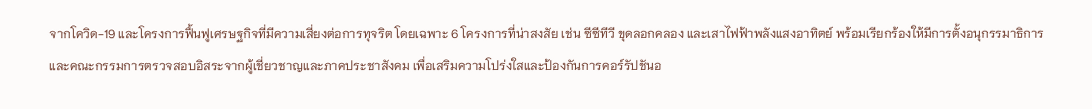จากโควิด-19 และโครงการฟื้นฟูเศรษฐกิจที่มีความเสี่ยงต่อการทุจริต โดยเฉพาะ 6 โครงการที่น่าสงสัย เช่น ซีซีทีวี ขุดลอกคลอง และเสาไฟฟ้าพลังแสงอาทิตย์ พร้อมเรียกร้องให้มีการตั้งอนุกรรมาธิการและคณะกรรมการตรวจสอบอิสระจากผู้เชี่ยวชาญและภาคประชาสังคม เพื่อเสริมความโปร่งใสและป้องกันการคอร์รัปชันอ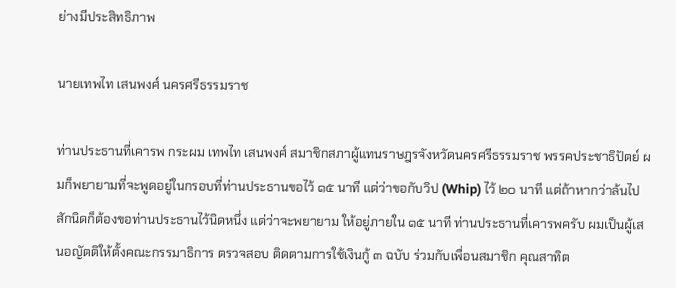ย่างมีประสิทธิภาพ

นายเทพไท เสนพงศ์ นครศรีธรรมราช

ท่านประธานที่เคารพ กระผม เทพไท เสนพงศ์ สมาชิกสภาผู้แทนราษฎรจังหวัดนครศรีธรรมราช พรรคประชาธิปัตย์ ผมก็พยายามที่จะพูดอยู่ในกรอบที่ท่านประธานขอไว้ ๑๕ นาที แต่ว่าขอกับวิป (Whip) ไว้ ๒๐ นาที แต่ถ้าหากว่าล้นไปสักนิดก็ต้องขอท่านประธานไว้นิดหนึ่ง แต่ว่าจะพยายาม ให้อยู่ภายใน ๑๕ นาที ท่านประธานที่เคารพครับ ผมเป็นผู้เสนอญัตติให้ตั้งคณะกรรมาธิการ ตรวจสอบ ติดตามการใช้เงินกู้ ๓ ฉบับ ร่วมกับเพื่อนสมาชิก คุณสาทิต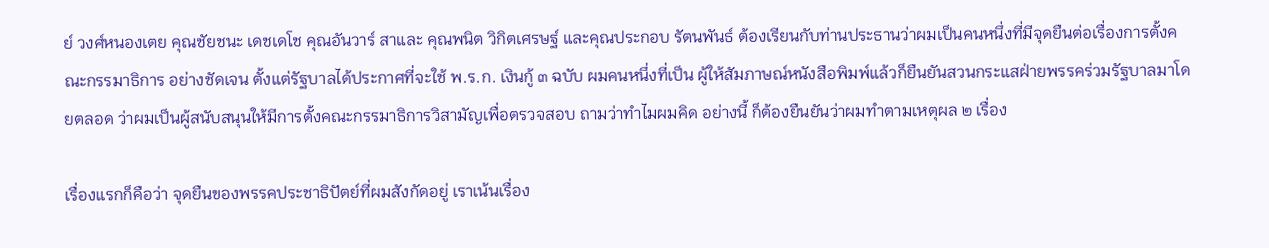ย์ วงศ์หนองเตย คุณชัยชนะ เดชเดโช คุณอันวาร์ สาและ คุณพนิต วิกิตเศรษฐ์ และคุณประกอบ รัตนพันธ์ ต้องเรียนกับท่านประธานว่าผมเป็นคนหนึ่งที่มีจุดยืนต่อเรื่องการตั้งคณะกรรมาธิการ อย่างชัดเจน ตั้งแต่รัฐบาลได้ประกาศที่จะใช้ พ.ร.ก. เงินกู้ ๓ ฉบับ ผมคนหนึ่งที่เป็น ผู้ให้สัมภาษณ์หนังสือพิมพ์แล้วก็ยืนยันสวนกระแสฝ่ายพรรคร่วมรัฐบาลมาโดยตลอด ว่าผมเป็นผู้สนับสนุนให้มีการตั้งคณะกรรมาธิการวิสามัญเพื่อตรวจสอบ ถามว่าทำไมผมคิด อย่างนี้ ก็ต้องยืนยันว่าผมทำตามเหตุผล ๒ เรื่อง

เรื่องแรกก็คือว่า จุดยืนของพรรคประชาธิปัตย์ที่ผมสังกัดอยู่ เราเน้นเรื่อง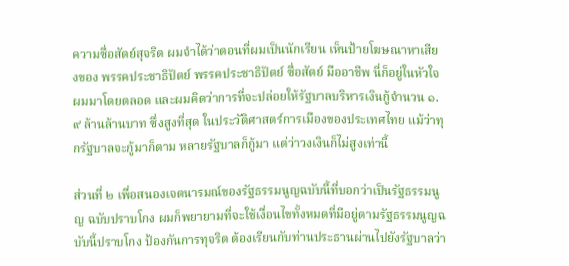ความซื่อสัตย์สุจริต ผมจำได้ว่าตอนที่ผมเป็นนักเรียน เห็นป้ายโฆษณาหาเสียงของ พรรคประชาธิปัตย์ พรรคประชาธิปัตย์ ซื่อสัตย์ มืออาชีพ นี่ก็อยู่ในหัวใจผมมาโดยตลอด และผมคิดว่าการที่จะปล่อยให้รัฐบาลบริหารเงินกู้จำนวน ๑.๙ ล้านล้านบาท ซึ่งสูงที่สุด ในประวัติศาสตร์การเมืองของประเทศไทย แม้ว่าทุกรัฐบาลจะกู้มาก็ตาม หลายรัฐบาลก็กู้มา แต่ว่าวงเงินก็ไม่สูงเท่านี้

ส่วนที่ ๒ เพื่อสนองเจตนารมณ์ของรัฐธรรมนูญฉบับนี้ที่บอกว่าเป็นรัฐธรรมนูญ ฉบับปราบโกง ผมก็พยายามที่จะใช้เงื่อนไขทั้งหมดที่มีอยู่ตามรัฐธรรมนูญฉบับนี้ปราบโกง ป้องกันการทุจริต ต้องเรียนกับท่านประธานผ่านไปยังรัฐบาลว่า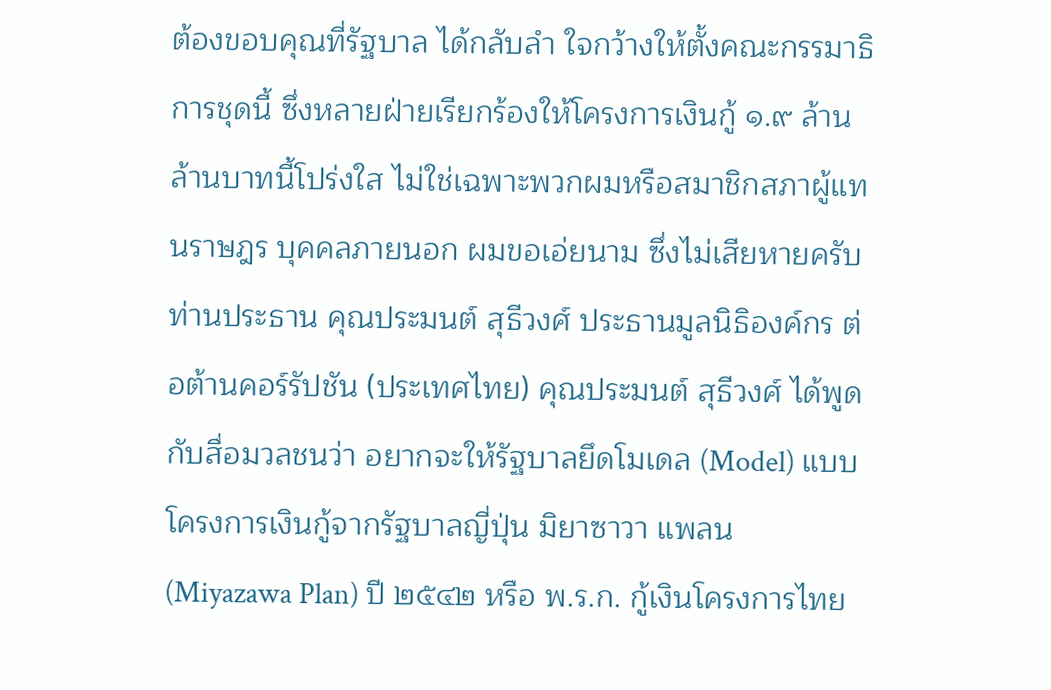ต้องขอบคุณที่รัฐบาล ได้กลับลำ ใจกว้างให้ตั้งคณะกรรมาธิการชุดนี้ ซึ่งหลายฝ่ายเรียกร้องให้โครงการเงินกู้ ๑.๙ ล้านล้านบาทนี้โปร่งใส ไม่ใช่เฉพาะพวกผมหรือสมาชิกสภาผู้แทนราษฎร บุคคลภายนอก ผมขอเอ่ยนาม ซึ่งไม่เสียหายครับท่านประธาน คุณประมนต์ สุธีวงศ์ ประธานมูลนิธิองค์กร ต่อต้านคอร์รัปชัน (ประเทศไทย) คุณประมนต์ สุธีวงศ์ ได้พูดกับสื่อมวลชนว่า อยากจะให้รัฐบาลยึดโมเดล (Model) แบบโครงการเงินกู้จากรัฐบาลญี่ปุ่น มิยาซาวา แพลน (Miyazawa Plan) ปี ๒๕๔๒ หรือ พ.ร.ก. กู้เงินโครงการไทย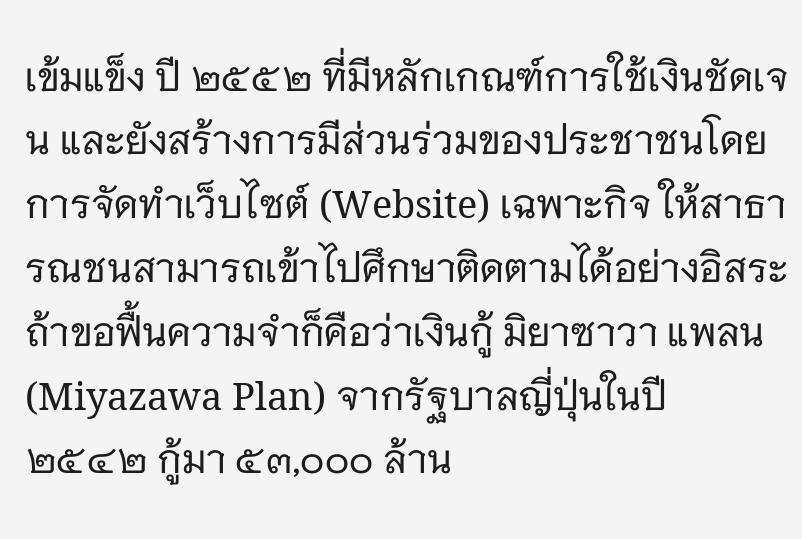เข้มแข็ง ปี ๒๕๕๒ ที่มีหลักเกณฑ์การใช้เงินชัดเจน และยังสร้างการมีส่วนร่วมของประชาชนโดยการจัดทำเว็บไซต์ (Website) เฉพาะกิจ ให้สาธารณชนสามารถเข้าไปศึกษาติดตามได้อย่างอิสระ ถ้าขอฟื้นความจำก็คือว่าเงินกู้ มิยาซาวา แพลน (Miyazawa Plan) จากรัฐบาลญี่ปุ่นในปี ๒๕๔๒ กู้มา ๕๓,๐๐๐ ล้าน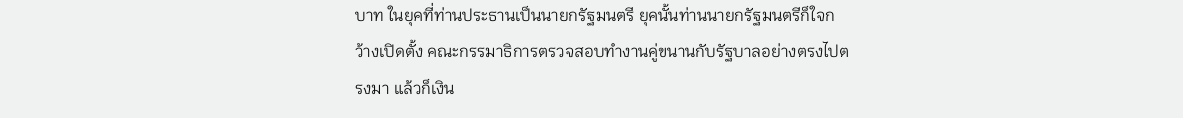บาท ในยุคที่ท่านประธานเป็นนายกรัฐมนตรี ยุคนั้นท่านนายกรัฐมนตรีก็ใจกว้างเปิดตั้ง คณะกรรมาธิการตรวจสอบทำงานคู่ขนานกับรัฐบาลอย่างตรงไปตรงมา แล้วก็เงิน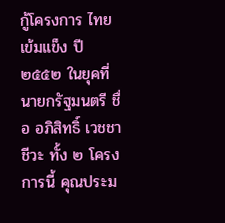กู้โครงการ ไทยเข้มแข็ง ปี ๒๕๕๒ ในยุคที่นายกรัฐมนตรี ชื่อ อภิสิทธิ์ เวชชาชีวะ ทั้ง ๒ โครงการนี้ คุณประม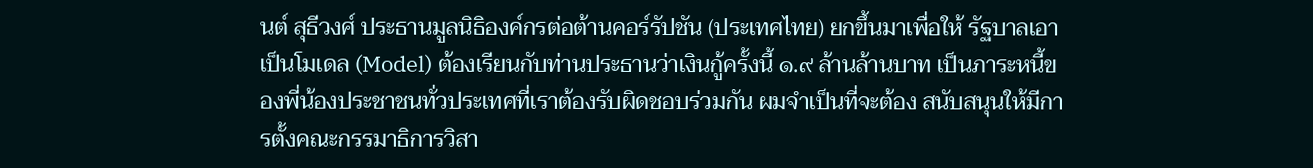นต์ สุธีวงศ์ ประธานมูลนิธิองค์กรต่อต้านคอร์รัปชัน (ประเทศไทย) ยกขึ้นมาเพื่อให้ รัฐบาลเอาเป็นโมเดล (Model) ต้องเรียนกับท่านประธานว่าเงินกู้ครั้งนี้ ๑.๙ ล้านล้านบาท เป็นภาระหนี้ของพี่น้องประชาชนทั่วประเทศที่เราต้องรับผิดชอบร่วมกัน ผมจำเป็นที่จะต้อง สนับสนุนให้มีการตั้งคณะกรรมาธิการวิสา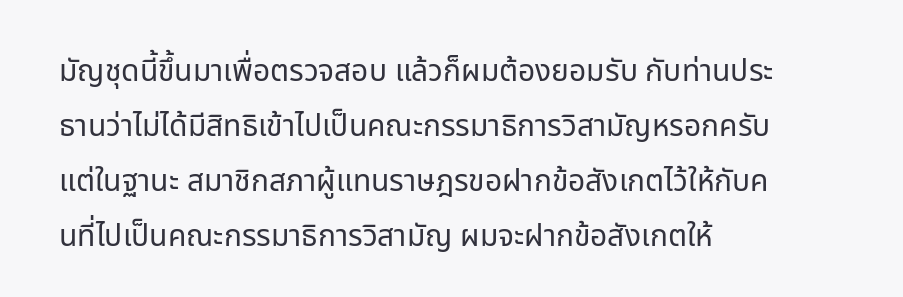มัญชุดนี้ขึ้นมาเพื่อตรวจสอบ แล้วก็ผมต้องยอมรับ กับท่านประธานว่าไม่ได้มีสิทธิเข้าไปเป็นคณะกรรมาธิการวิสามัญหรอกครับ แต่ในฐานะ สมาชิกสภาผู้แทนราษฎรขอฝากข้อสังเกตไว้ให้กับคนที่ไปเป็นคณะกรรมาธิการวิสามัญ ผมจะฝากข้อสังเกตให้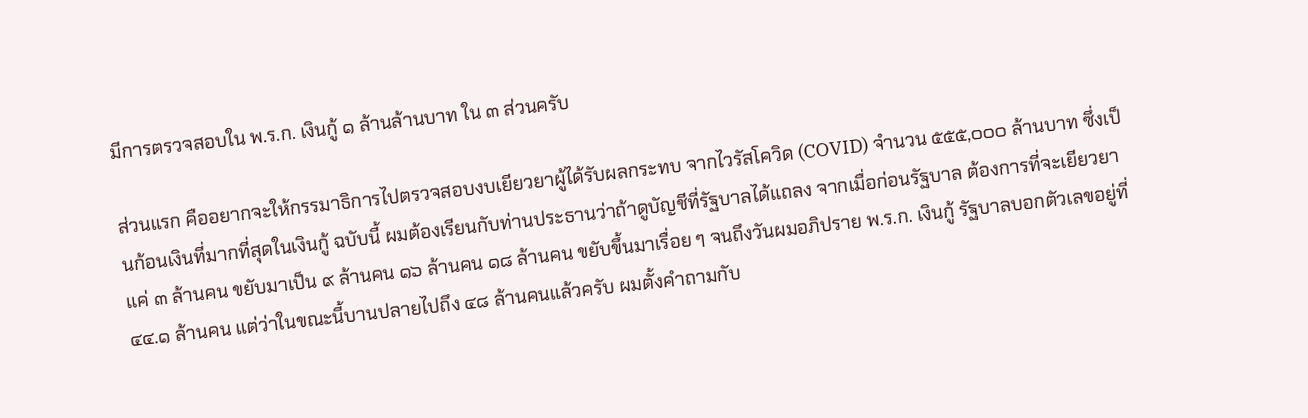มีการตรวจสอบใน พ.ร.ก. เงินกู้ ๑ ล้านล้านบาท ใน ๓ ส่วนครับ

ส่วนแรก คืออยากจะให้กรรมาธิการไปตรวจสอบงบเยียวยาผู้ได้รับผลกระทบ จากไวรัสโควิด (COVID) จำนวน ๕๕๕,๐๐๐ ล้านบาท ซึ่งเป็นก้อนเงินที่มากที่สุดในเงินกู้ ฉบับนี้ ผมต้องเรียนกับท่านประธานว่าถ้าดูบัญชีที่รัฐบาลได้แถลง จากเมื่อก่อนรัฐบาล ต้องการที่จะเยียวยาแค่ ๓ ล้านคน ขยับมาเป็น ๙ ล้านคน ๑๖ ล้านคน ๑๘ ล้านคน ขยับขึ้นมาเรื่อย ๆ จนถึงวันผมอภิปราย พ.ร.ก. เงินกู้ รัฐบาลบอกตัวเลขอยู่ที่ ๔๔.๑ ล้านคน แต่ว่าในขณะนี้บานปลายไปถึง ๔๘ ล้านคนแล้วครับ ผมตั้งคำถามกับ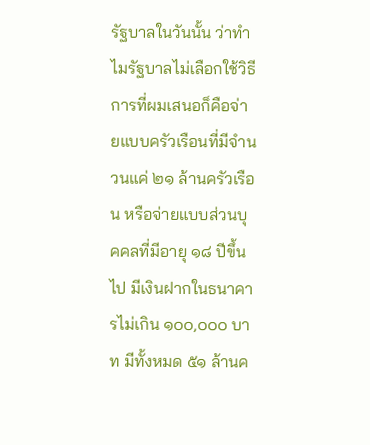รัฐบาลในวันนั้น ว่าทำไมรัฐบาลไม่เลือกใช้วิธีการที่ผมเสนอก็คือจ่ายแบบครัวเรือนที่มีจำนวนแค่ ๒๑ ล้านครัวเรือน หรือจ่ายแบบส่วนบุคคลที่มีอายุ ๑๘ ปีขึ้นไป มีเงินฝากในธนาคารไม่เกิน ๑๐๐,๐๐๐ บาท มีทั้งหมด ๕๑ ล้านค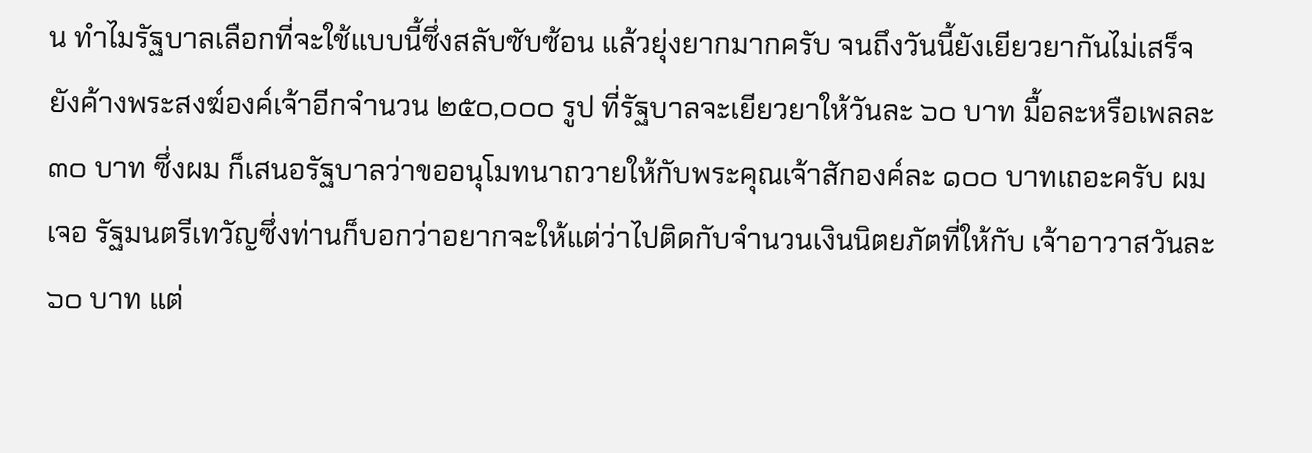น ทำไมรัฐบาลเลือกที่จะใช้แบบนี้ซึ่งสลับซับซ้อน แล้วยุ่งยากมากครับ จนถึงวันนี้ยังเยียวยากันไม่เสร็จ ยังค้างพระสงฆ์องค์เจ้าอีกจำนวน ๒๕๐,๐๐๐ รูป ที่รัฐบาลจะเยียวยาให้วันละ ๖๐ บาท มื้อละหรือเพลละ ๓๐ บาท ซึ่งผม ก็เสนอรัฐบาลว่าขออนุโมทนาถวายให้กับพระคุณเจ้าสักองค์ละ ๑๐๐ บาทเถอะครับ ผมเจอ รัฐมนตรีเทวัญซึ่งท่านก็บอกว่าอยากจะให้แต่ว่าไปติดกับจำนวนเงินนิตยภัตที่ให้กับ เจ้าอาวาสวันละ ๖๐ บาท แต่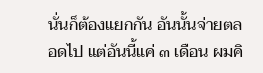นั่นก็ต้องแยกกัน อันนั้นจ่ายตลอดไป แต่อันนี้แค่ ๓ เดือน ผมคิ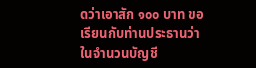ดว่าเอาสัก ๑๐๐ บาท ขอเรียนกับท่านประธานว่าในจำนวนบัญชี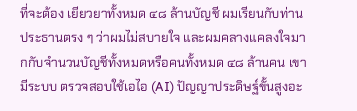ที่จะต้อง เยียวยาทั้งหมด ๔๘ ล้านบัญชี ผมเรียนกับท่านประธานตรง ๆ ว่าผมไม่สบายใจ และผมคลางแคลงใจมากกับจำนวนบัญชีทั้งหมดหรือคนทั้งหมด ๔๘ ล้านคน เขามีระบบ ตรวจสอบใช้เอไอ (AI) ปัญญาประดิษฐ์ขั้นสูงอะ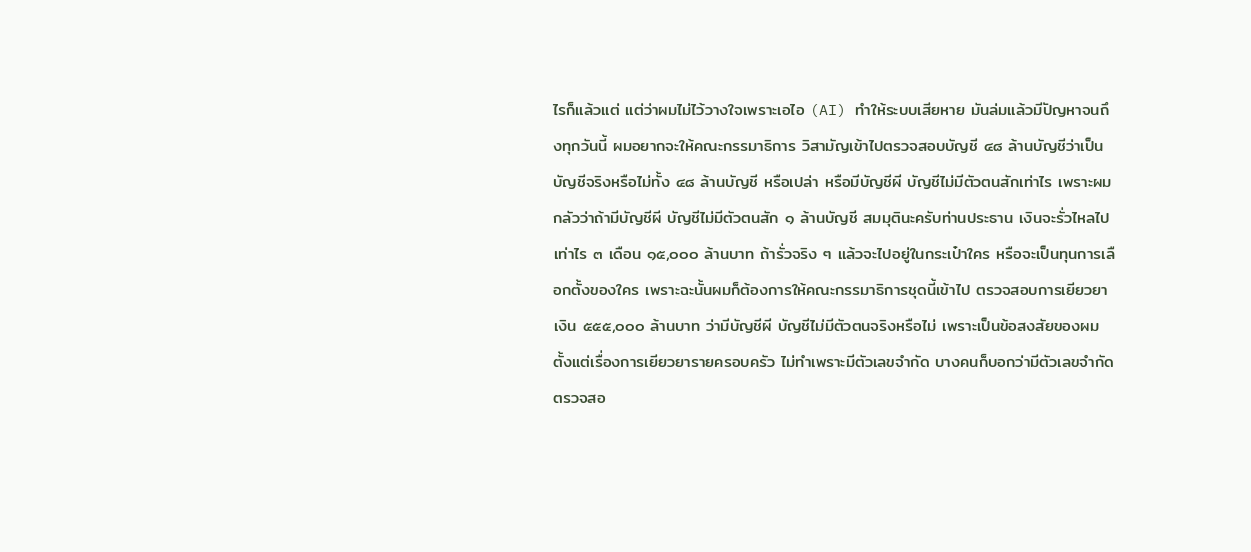ไรก็แล้วแต่ แต่ว่าผมไม่ไว้วางใจเพราะเอไอ (AI) ทำให้ระบบเสียหาย มันล่มแล้วมีปัญหาจนถึงทุกวันนี้ ผมอยากจะให้คณะกรรมาธิการ วิสามัญเข้าไปตรวจสอบบัญชี ๔๘ ล้านบัญชีว่าเป็นบัญชีจริงหรือไม่ทั้ง ๔๘ ล้านบัญชี หรือเปล่า หรือมีบัญชีผี บัญชีไม่มีตัวตนสักเท่าไร เพราะผมกลัวว่าถ้ามีบัญชีผี บัญชีไม่มีตัวตนสัก ๑ ล้านบัญชี สมมุตินะครับท่านประธาน เงินจะรั่วไหลไปเท่าไร ๓ เดือน ๑๕,๐๐๐ ล้านบาท ถ้ารั่วจริง ๆ แล้วจะไปอยู่ในกระเป๋าใคร หรือจะเป็นทุนการเลือกตั้งของใคร เพราะฉะนั้นผมก็ต้องการให้คณะกรรมาธิการชุดนี้เข้าไป ตรวจสอบการเยียวยาเงิน ๕๕๕,๐๐๐ ล้านบาท ว่ามีบัญชีผี บัญชีไม่มีตัวตนจริงหรือไม่ เพราะเป็นข้อสงสัยของผมตั้งแต่เรื่องการเยียวยารายครอบครัว ไม่ทำเพราะมีตัวเลขจำกัด บางคนก็บอกว่ามีตัวเลขจำกัด ตรวจสอ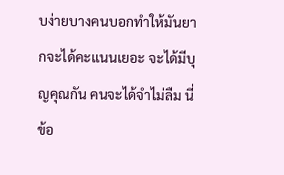บง่ายบางคนบอกทำให้มันยากจะได้คะแนนเยอะ จะได้มีบุญคุณกัน คนจะได้จำไม่ลืม นี่ข้อ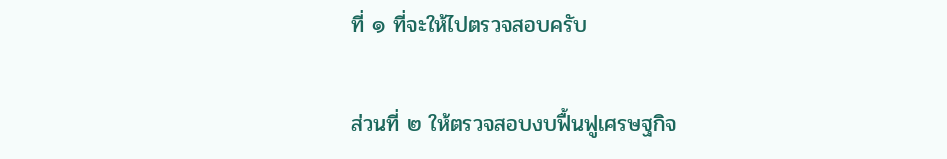ที่ ๑ ที่จะให้ไปตรวจสอบครับ

ส่วนที่ ๒ ให้ตรวจสอบงบฟื้นฟูเศรษฐกิจ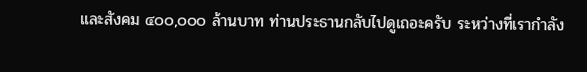และสังคม ๔๐๐,๐๐๐ ล้านบาท ท่านประธานกลับไปดูเถอะครับ ระหว่างที่เรากำลัง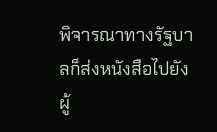พิจารณาทางรัฐบาลก็ส่งหนังสือไปยัง ผู้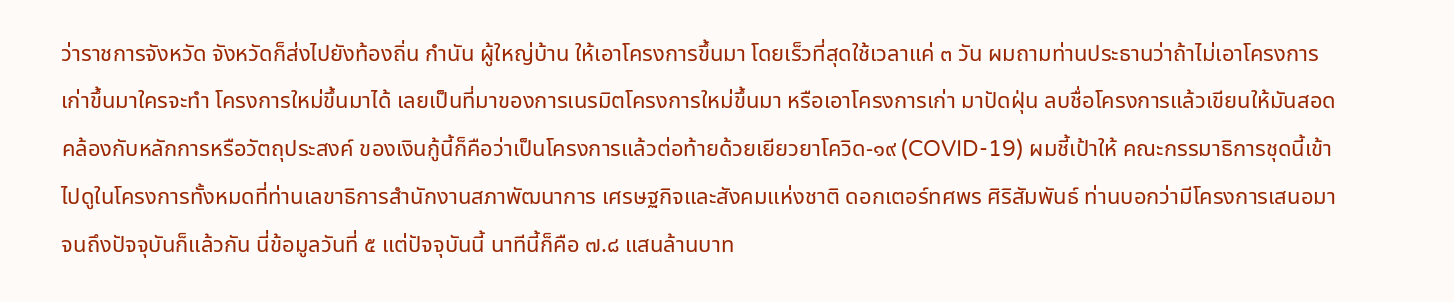ว่าราชการจังหวัด จังหวัดก็ส่งไปยังท้องถิ่น กำนัน ผู้ใหญ่บ้าน ให้เอาโครงการขึ้นมา โดยเร็วที่สุดใช้เวลาแค่ ๓ วัน ผมถามท่านประธานว่าถ้าไม่เอาโครงการเก่าขึ้นมาใครจะทำ โครงการใหม่ขึ้นมาได้ เลยเป็นที่มาของการเนรมิตโครงการใหม่ขึ้นมา หรือเอาโครงการเก่า มาปัดฝุ่น ลบชื่อโครงการแล้วเขียนให้มันสอดคล้องกับหลักการหรือวัตถุประสงค์ ของเงินกู้นี้ก็คือว่าเป็นโครงการแล้วต่อท้ายด้วยเยียวยาโควิด-๑๙ (COVID-19) ผมชี้เป้าให้ คณะกรรมาธิการชุดนี้เข้าไปดูในโครงการทั้งหมดที่ท่านเลขาธิการสำนักงานสภาพัฒนาการ เศรษฐกิจและสังคมแห่งชาติ ดอกเตอร์ทศพร ศิริสัมพันธ์ ท่านบอกว่ามีโครงการเสนอมา จนถึงปัจจุบันก็แล้วกัน นี่ข้อมูลวันที่ ๕ แต่ปัจจุบันนี้ นาทีนี้ก็คือ ๗.๘ แสนล้านบาท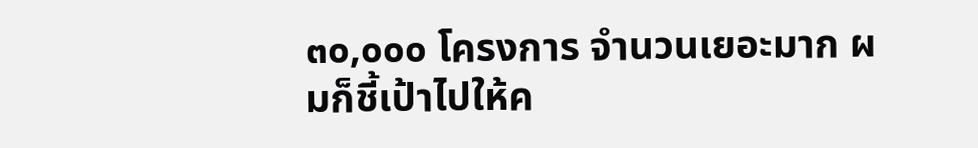๓๐,๐๐๐ โครงการ จำนวนเยอะมาก ผมก็ชี้เป้าไปให้ค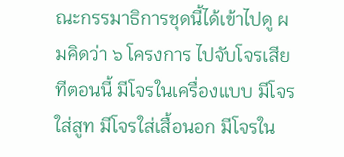ณะกรรมาธิการชุดนี้ได้เข้าไปดู ผมคิดว่า ๖ โครงการ ไปจับโจรเสียทีตอนนี้ มีโจรในเครื่องแบบ มีโจรใส่สูท มีโจรใส่เสื้อนอก มีโจรใน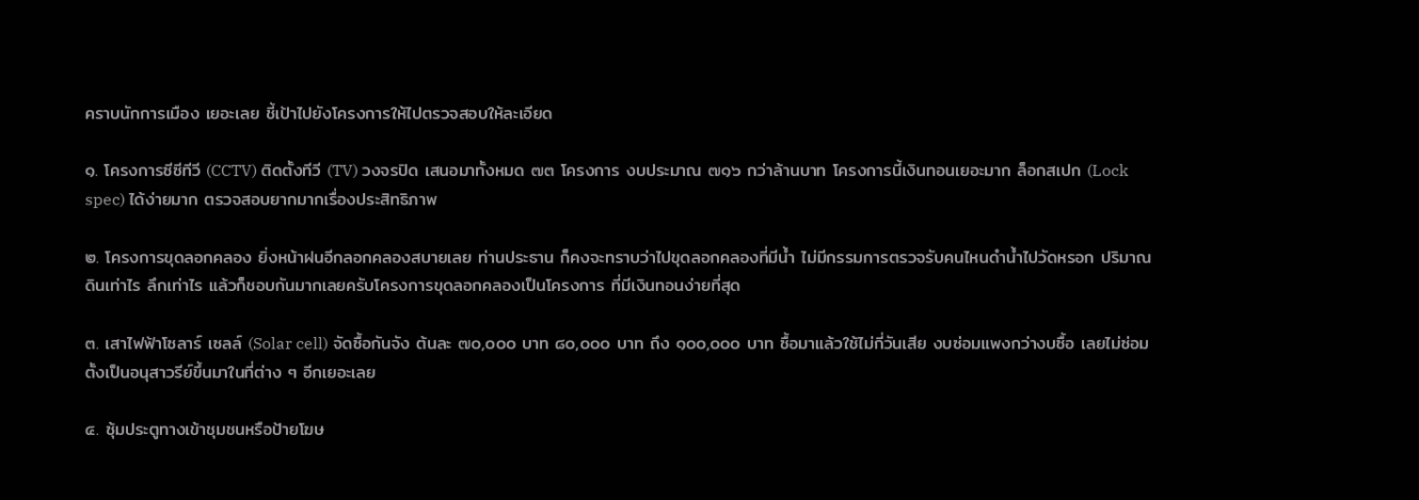คราบนักการเมือง เยอะเลย ชี้เป้าไปยังโครงการให้ไปตรวจสอบให้ละเอียด

๑. โครงการซีซีทีวี (CCTV) ติดตั้งทีวี (TV) วงจรปิด เสนอมาทั้งหมด ๗๓ โครงการ งบประมาณ ๗๑๖ กว่าล้านบาท โครงการนี้เงินทอนเยอะมาก ล็อกสเปก (Lock spec) ได้ง่ายมาก ตรวจสอบยากมากเรื่องประสิทธิภาพ

๒. โครงการขุดลอกคลอง ยิ่งหน้าฝนอีกลอกคลองสบายเลย ท่านประธาน ก็คงจะทราบว่าไปขุดลอกคลองที่มีน้ำ ไม่มีกรรมการตรวจรับคนไหนดำน้ำไปวัดหรอก ปริมาณดินเท่าไร ลึกเท่าไร แล้วก็ชอบกันมากเลยครับโครงการขุดลอกคลองเป็นโครงการ ที่มีเงินทอนง่ายที่สุด

๓. เสาไฟฟ้าโซลาร์ เซลล์ (Solar cell) จัดซื้อกันจัง ต้นละ ๗๐,๐๐๐ บาท ๘๐,๐๐๐ บาท ถึง ๑๐๐,๐๐๐ บาท ซื้อมาแล้วใช้ไม่กี่วันเสีย งบซ่อมแพงกว่างบซื้อ เลยไม่ซ่อม ตั้งเป็นอนุสาวรีย์ขึ้นมาในที่ต่าง ๆ อีกเยอะเลย

๔. ซุ้มประตูทางเข้าชุมชนหรือป้ายโฆษ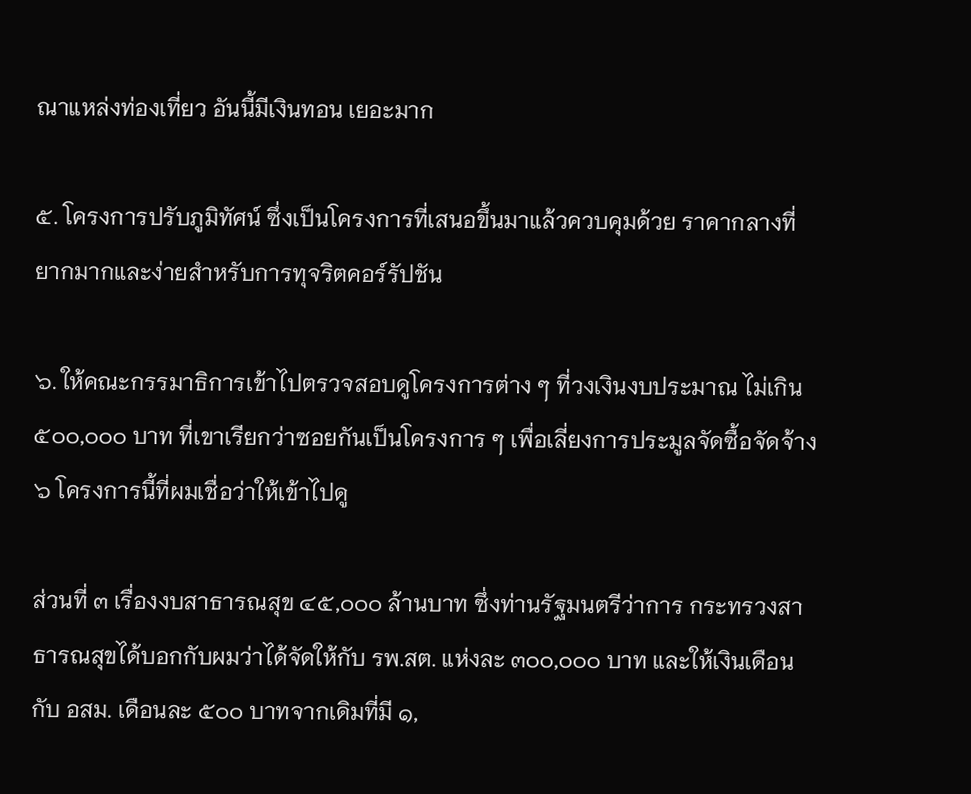ณาแหล่งท่องเที่ยว อันนี้มีเงินทอน เยอะมาก

๕. โครงการปรับภูมิทัศน์ ซึ่งเป็นโครงการที่เสนอขึ้นมาแล้วควบคุมด้วย ราคากลางที่ยากมากและง่ายสำหรับการทุจริตคอร์รัปชัน

๖. ให้คณะกรรมาธิการเข้าไปตรวจสอบดูโครงการต่าง ๆ ที่วงเงินงบประมาณ ไม่เกิน ๕๐๐,๐๐๐ บาท ที่เขาเรียกว่าซอยกันเป็นโครงการ ๆ เพื่อเลี่ยงการประมูลจัดซื้อจัดจ้าง ๖ โครงการนี้ที่ผมเชื่อว่าให้เข้าไปดู

ส่วนที่ ๓ เรื่องงบสาธารณสุข ๔๕,๐๐๐ ล้านบาท ซึ่งท่านรัฐมนตรีว่าการ กระทรวงสาธารณสุขได้บอกกับผมว่าได้จัดให้กับ รพ.สต. แห่งละ ๓๐๐,๐๐๐ บาท และให้เงินเดือนกับ อสม. เดือนละ ๕๐๐ บาทจากเดิมที่มี ๑,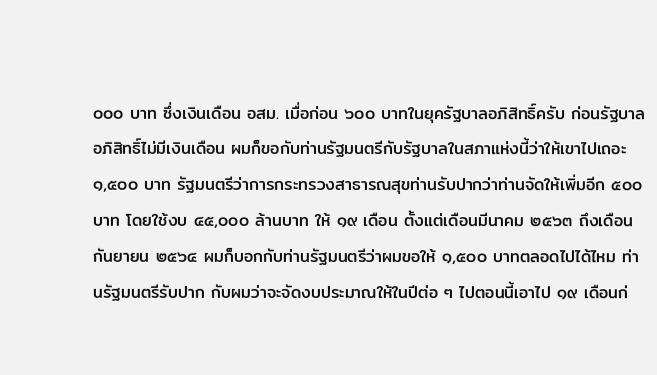๐๐๐ บาท ซึ่งเงินเดือน อสม. เมื่อก่อน ๖๐๐ บาทในยุครัฐบาลอภิสิทธิ์ครับ ก่อนรัฐบาลอภิสิทธิ์ไม่มีเงินเดือน ผมก็ขอกับท่านรัฐมนตรีกับรัฐบาลในสภาแห่งนี้ว่าให้เขาไปเถอะ ๑,๕๐๐ บาท รัฐมนตรีว่าการกระทรวงสาธารณสุขท่านรับปากว่าท่านจัดให้เพิ่มอีก ๕๐๐ บาท โดยใช้งบ ๔๕,๐๐๐ ล้านบาท ให้ ๑๙ เดือน ตั้งแต่เดือนมีนาคม ๒๕๖๓ ถึงเดือนกันยายน ๒๕๖๔ ผมก็บอกกับท่านรัฐมนตรีว่าผมขอให้ ๑,๕๐๐ บาทตลอดไปได้ไหม ท่านรัฐมนตรีรับปาก กับผมว่าจะจัดงบประมาณให้ในปีต่อ ๆ ไปตอนนี้เอาไป ๑๙ เดือนก่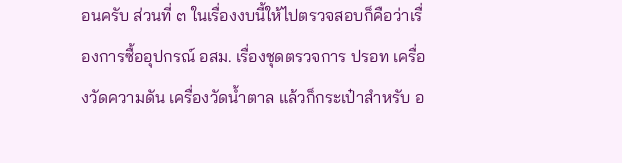อนครับ ส่วนที่ ๓ ในเรื่องงบนี้ให้ไปตรวจสอบก็คือว่าเรื่องการซื้ออุปกรณ์ อสม. เรื่องชุดตรวจการ ปรอท เครื่องวัดความดัน เครื่องวัดน้ำตาล แล้วก็กระเป๋าสำหรับ อ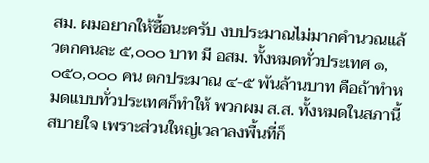สม. ผมอยากให้ซื้อนะครับ งบประมาณไม่มากคำนวณแล้วตกคนละ ๕,๐๐๐ บาท มี อสม. ทั้งหมดทั่วประเทศ ๑,๐๕๐,๐๐๐ คน ตกประมาณ ๔-๕ พันล้านบาท คือถ้าทำหมดแบบทั่วประเทศก็ทำให้ พวกผม ส.ส. ทั้งหมดในสภานี้สบายใจ เพราะส่วนใหญ่เวลาลงพื้นที่ก็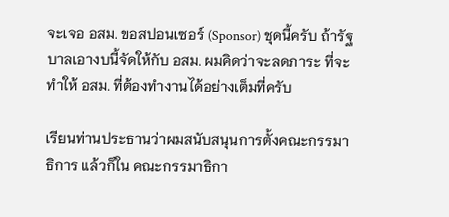จะเจอ อสม. ขอสปอนเซอร์ (Sponsor) ชุดนี้ครับ ถ้ารัฐบาลเอางบนี้จัดให้กับ อสม. ผมคิดว่าจะลดภาระ ที่จะทำให้ อสม. ที่ต้องทำงานได้อย่างเต็มที่ครับ

เรียนท่านประธานว่าผมสนับสนุนการตั้งคณะกรรมาธิการ แล้วก็ใน คณะกรรมาธิกา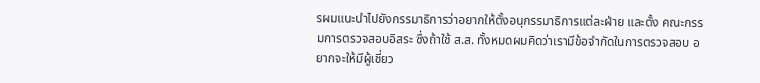รผมแนะนำไปยังกรรมาธิการว่าอยากให้ตั้งอนุกรรมาธิการแต่ละฝ่าย และตั้ง คณะกรรมการตรวจสอบอิสระ ซึ่งถ้าใช้ ส.ส. ทั้งหมดผมคิดว่าเรามีข้อจำกัดในการตรวจสอบ อยากจะให้มีผู้เชี่ยว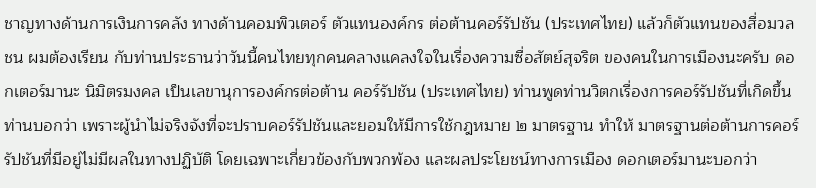ชาญทางด้านการเงินการคลัง ทางด้านคอมพิวเตอร์ ตัวแทนองค์กร ต่อต้านคอร์รัปชัน (ประเทศไทย) แล้วก็ตัวแทนของสื่อมวลชน ผมต้องเรียน กับท่านประธานว่าวันนี้คนไทยทุกคนคลางแคลงใจในเรื่องความซื่อสัตย์สุจริต ของคนในการเมืองนะครับ ดอกเตอร์มานะ นิมิตรมงคล เป็นเลขานุการองค์กรต่อต้าน คอร์รัปชัน (ประเทศไทย) ท่านพูดท่านวิตกเรื่องการคอร์รัปชันที่เกิดขึ้น ท่านบอกว่า เพราะผู้นำไม่จริงจังที่จะปราบคอร์รัปชันและยอมให้มีการใช้กฎหมาย ๒ มาตรฐาน ทำให้ มาตรฐานต่อต้านการคอร์รัปชันที่มีอยู่ไม่มีผลในทางปฏิบัติ โดยเฉพาะเกี่ยวข้องกับพวกพ้อง และผลประโยชน์ทางการเมือง ดอกเตอร์มานะบอกว่า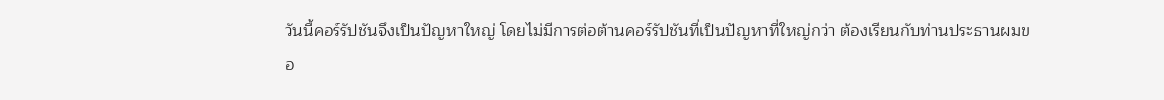วันนี้คอร์รัปชันจึงเป็นปัญหาใหญ่ โดยไม่มีการต่อต้านคอร์รัปชันที่เป็นปัญหาที่ใหญ่กว่า ต้องเรียนกับท่านประธานผมขอ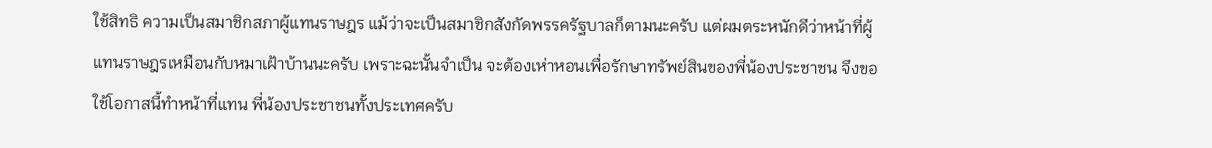ใช้สิทธิ ความเป็นสมาชิกสภาผู้แทนราษฎร แม้ว่าจะเป็นสมาชิกสังกัดพรรครัฐบาลก็ตามนะครับ แต่ผมตระหนักดีว่าหน้าที่ผู้แทนราษฎรเหมือนกับหมาเฝ้าบ้านนะครับ เพราะฉะนั้นจำเป็น จะต้องเห่าหอนเพื่อรักษาทรัพย์สินของพี่น้องประชาชน จึงขอใช้โอกาสนี้ทำหน้าที่แทน พี่น้องประชาชนทั้งประเทศครับ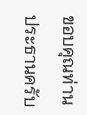ขอบคุณท่านประธานครับ